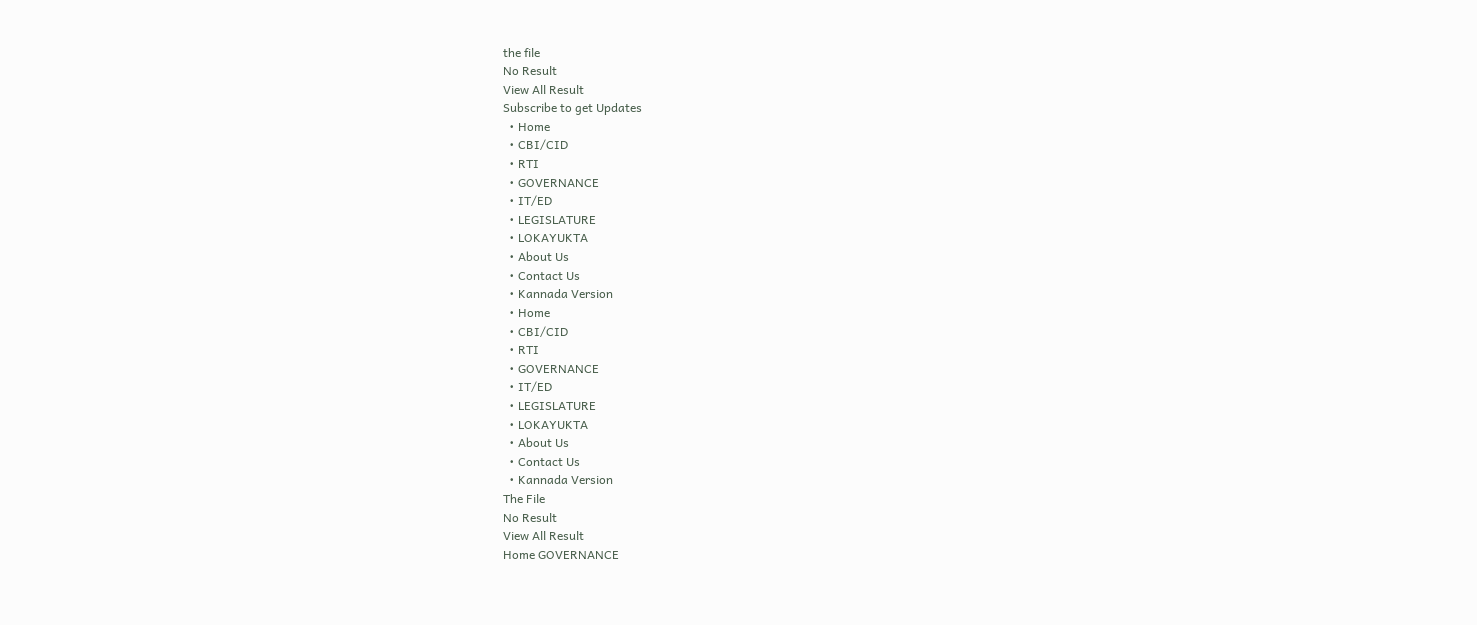the file
No Result
View All Result
Subscribe to get Updates
  • Home
  • CBI/CID
  • RTI
  • GOVERNANCE
  • IT/ED
  • LEGISLATURE
  • LOKAYUKTA
  • About Us
  • Contact Us
  • Kannada Version
  • Home
  • CBI/CID
  • RTI
  • GOVERNANCE
  • IT/ED
  • LEGISLATURE
  • LOKAYUKTA
  • About Us
  • Contact Us
  • Kannada Version
The File
No Result
View All Result
Home GOVERNANCE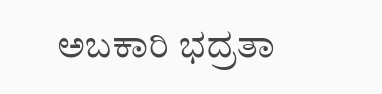ಅಬಕಾರಿ ಭದ್ರತಾ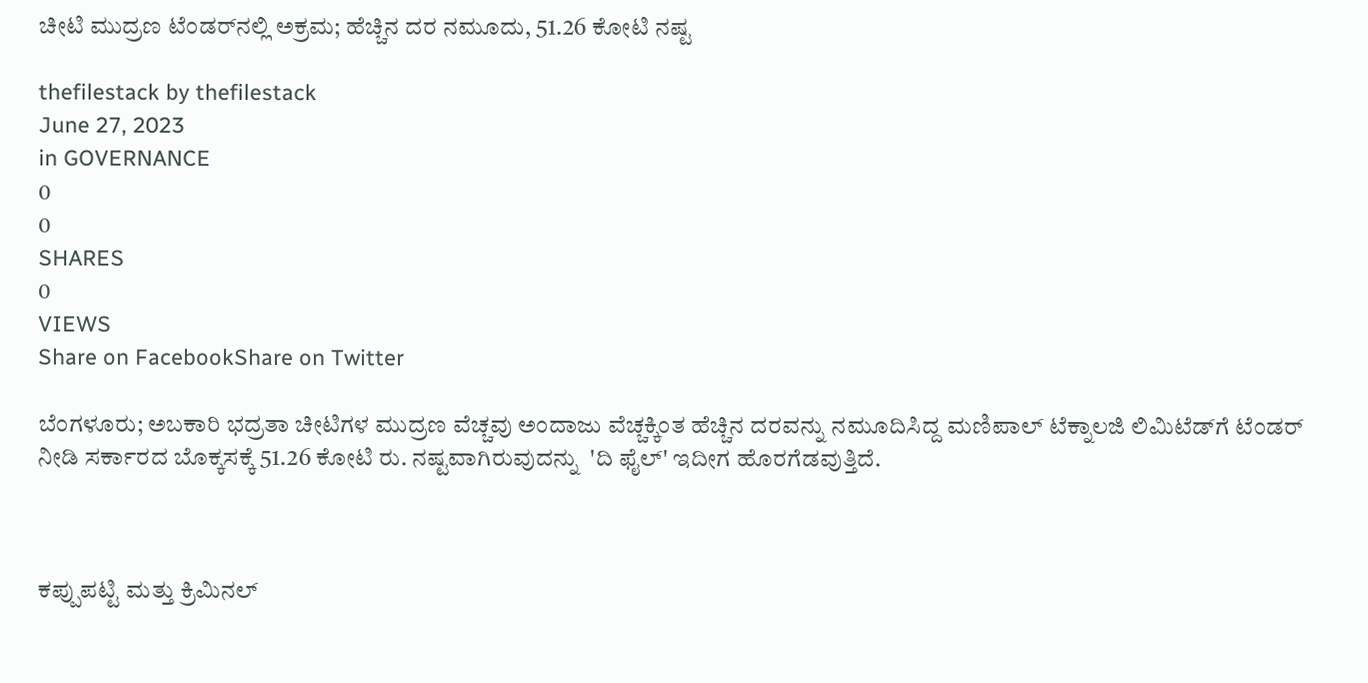ಚೀಟಿ ಮುದ್ರಣ ಟೆಂಡರ್‌ನಲ್ಲಿ ಅಕ್ರಮ; ಹೆಚ್ಚಿನ ದರ ನಮೂದು, 51.26 ಕೋಟಿ ನಷ್ಟ

thefilestack by thefilestack
June 27, 2023
in GOVERNANCE
0
0
SHARES
0
VIEWS
Share on FacebookShare on Twitter

ಬೆಂಗಳೂರು; ಅಬಕಾರಿ ಭದ್ರತಾ ಚೀಟಿಗಳ ಮುದ್ರಣ ವೆಚ್ಚವು ಅಂದಾಜು ವೆಚ್ಚಕ್ಕಿಂತ ಹೆಚ್ಚಿನ ದರವನ್ನು ನಮೂದಿಸಿದ್ದ ಮಣಿಪಾಲ್‌ ಟೆಕ್ನಾಲಜಿ ಲಿಮಿಟೆಡ್‌ಗೆ ಟೆಂಡರ್‌ ನೀಡಿ ಸರ್ಕಾರದ ಬೊಕ್ಕಸಕ್ಕೆ 51.26 ಕೋಟಿ ರು. ನಷ್ಟವಾಗಿರುವುದನ್ನು  'ದಿ ಫೈಲ್‌' ಇದೀಗ ಹೊರಗೆಡವುತ್ತಿದೆ.



ಕಪ್ಪುಪಟ್ಟಿ ಮತ್ತು ಕ್ರಿಮಿನಲ್‌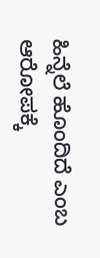ಹಿನ್ನೆಲೆ ಹೊಂದಿದೆ ಎಂಬ ಆರೋಪಕ್ಕೆ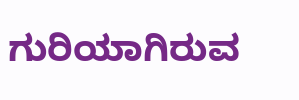ಗುರಿಯಾಗಿರುವ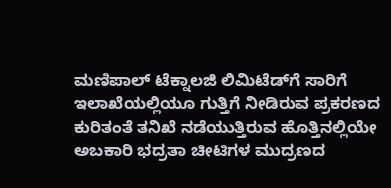ಮಣಿಪಾಲ್‌ ಟೆಕ್ನಾಲಜಿ ಲಿಮಿಟೆಡ್‌ಗೆ ಸಾರಿಗೆ ಇಲಾಖೆಯಲ್ಲಿಯೂ ಗುತ್ತಿಗೆ ನೀಡಿರುವ ಪ್ರಕರಣದ ಕುರಿತಂತೆ ತನಿಖೆ ನಡೆಯುತ್ತಿರುವ ಹೊತ್ತಿನಲ್ಲಿಯೇ ಅಬಕಾರಿ ಭದ್ರತಾ ಚೀಟಿಗಳ ಮುದ್ರಣದ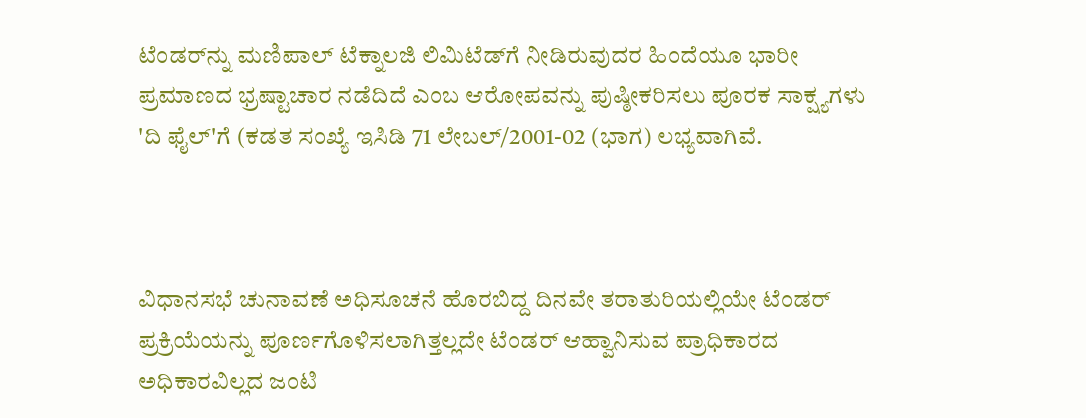ಟೆಂಡರ್‌ನ್ನು ಮಣಿಪಾಲ್‌ ಟೆಕ್ನಾಲಜಿ ಲಿಮಿಟೆಡ್‌ಗೆ ನೀಡಿರುವುದರ ಹಿಂದೆಯೂ ಭಾರೀ ಪ್ರಮಾಣದ ಭ್ರಷ್ಟಾಚಾರ ನಡೆದಿದೆ ಎಂಬ ಆರೋಪವನ್ನು ಪುಷ್ಠೀಕರಿಸಲು ಪೂರಕ ಸಾಕ್ಷ್ಯಗಳು 'ದಿ ಫೈಲ್‌'ಗೆ (ಕಡತ ಸಂಖ್ಯೆ ಇಸಿಡಿ 71 ಲೇಬಲ್‌/2001-02 (ಭಾಗ) ಲಭ್ಯವಾಗಿವೆ.



ವಿಧಾನಸಭೆ ಚುನಾವಣೆ ಅಧಿಸೂಚನೆ ಹೊರಬಿದ್ದ ದಿನವೇ ತರಾತುರಿಯಲ್ಲಿಯೇ ಟೆಂಡರ್‌ ಪ್ರಕ್ರಿಯೆಯನ್ನು ಪೂರ್ಣಗೊಳಿಸಲಾಗಿತ್ತಲ್ಲದೇ ಟೆಂಡರ್‌ ಆಹ್ವಾನಿಸುವ ಪ್ರಾಧಿಕಾರದ ಅಧಿಕಾರವಿಲ್ಲದ ಜಂಟಿ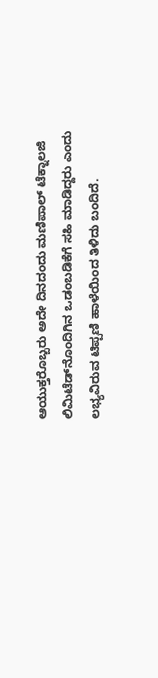ಆಯುಕ್ತರೊಬ್ಬರು ಅದೇ ದಿನದಂದು ಮಣಿಪಾಲ್‌ ಟೆಕ್ನಾಲಜಿ ಲಿಮಿಟೆಡ್‌ನೊಂದಿಗಿನ ಒಡಂಬಡಿಕೆಗೆ ಸಹಿ ಮಾಡಿದ್ದರು ಎಂದು ಲಭ್ಯವಿರುವ ಟಿಪ್ಪಣಿ ಹಾಳೆಯಿಂದ ತಿಳಿದು ಬಂದಿದೆ.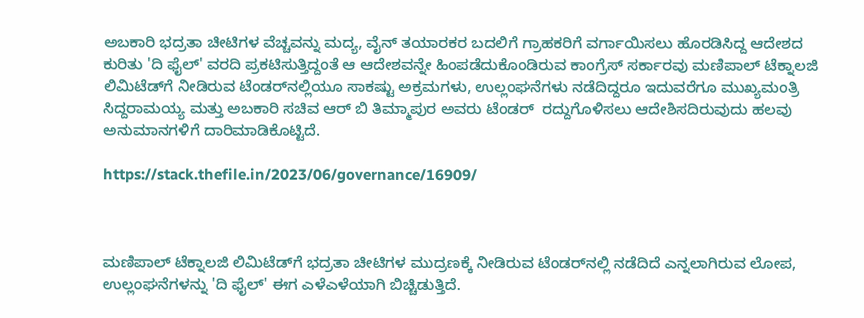ಅಬಕಾರಿ ಭದ್ರತಾ ಚೀಟಿಗಳ ವೆಚ್ಚವನ್ನು ಮದ್ಯ, ವೈನ್‌ ತಯಾರಕರ ಬದಲಿಗೆ ಗ್ರಾಹಕರಿಗೆ ವರ್ಗಾಯಿಸಲು ಹೊರಡಿಸಿದ್ದ ಆದೇಶದ ಕುರಿತು 'ದಿ ಫೈಲ್‌' ವರದಿ ಪ್ರಕಟಿಸುತ್ತಿದ್ದಂತೆ ಆ ಆದೇಶವನ್ನೇ ಹಿಂಪಡೆದುಕೊಂಡಿರುವ ಕಾಂಗ್ರೆಸ್‌ ಸರ್ಕಾರವು ಮಣಿಪಾಲ್‌ ಟೆಕ್ನಾಲಜಿ ಲಿಮಿಟೆಡ್‌ಗೆ ನೀಡಿರುವ ಟೆಂಡರ್‌ನಲ್ಲಿಯೂ ಸಾಕಷ್ಟು ಅಕ್ರಮಗಳು, ಉಲ್ಲಂಘನೆಗಳು ನಡೆದಿದ್ದರೂ ಇದುವರೆಗೂ ಮುಖ್ಯಮಂತ್ರಿ ಸಿದ್ದರಾಮಯ್ಯ ಮತ್ತು ಅಬಕಾರಿ ಸಚಿವ ಆರ್‌ ಬಿ ತಿಮ್ಮಾಪುರ ಅವರು ಟೆಂಡರ್‌  ರದ್ದುಗೊಳಿಸಲು ಆದೇಶಿಸದಿರುವುದು ಹಲವು ಅನುಮಾನಗಳಿಗೆ ದಾರಿಮಾಡಿಕೊಟ್ಟಿದೆ.

https://stack.thefile.in/2023/06/governance/16909/



ಮಣಿಪಾಲ್‌ ಟೆಕ್ನಾಲಜಿ ಲಿಮಿಟೆಡ್‌ಗೆ ಭದ್ರತಾ ಚೀಟಿಗಳ ಮುದ್ರಣಕ್ಕೆ ನೀಡಿರುವ ಟೆಂಡರ್‌ನಲ್ಲಿ ನಡೆದಿದೆ ಎನ್ನಲಾಗಿರುವ ಲೋಪ, ಉಲ್ಲಂಘನೆಗಳನ್ನು 'ದಿ ಫೈಲ್‌' ಈಗ ಎಳೆಎಳೆಯಾಗಿ ಬಿಚ್ಚಿಡುತ್ತಿದೆ.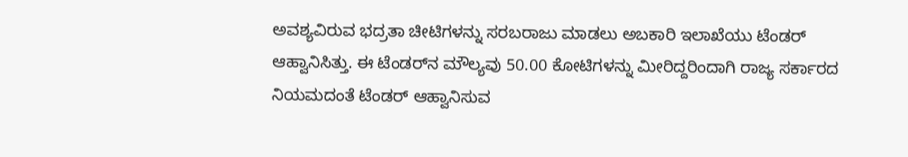ಅವಶ್ಯವಿರುವ ಭದ್ರತಾ ಚೀಟಿಗಳನ್ನು ಸರಬರಾಜು ಮಾಡಲು ಅಬಕಾರಿ ಇಲಾಖೆಯು ಟೆಂಡರ್‌ ಆಹ್ವಾನಿಸಿತ್ತು. ಈ ಟೆಂಡರ್‌ನ ಮೌಲ್ಯವು 50.00 ಕೋಟಿಗಳನ್ನು ಮೀರಿದ್ದರಿಂದಾಗಿ ರಾಜ್ಯ ಸರ್ಕಾರದ ನಿಯಮದಂತೆ ಟೆಂಡರ್‌ ಆಹ್ವಾನಿಸುವ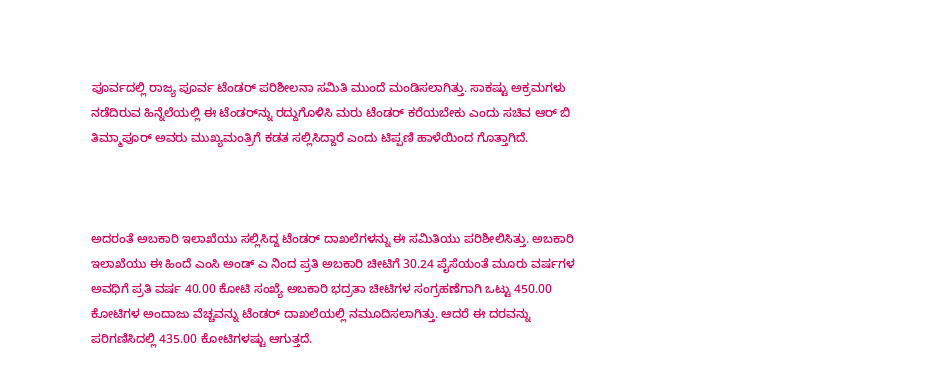ಪೂರ್ವದಲ್ಲಿ ರಾಜ್ಯ ಪೂರ್ವ ಟೆಂಡರ್‌ ಪರಿಶೀಲನಾ ಸಮಿತಿ ಮುಂದೆ ಮಂಡಿಸಲಾಗಿತ್ತು. ಸಾಕಷ್ಟು ಅಕ್ರಮಗಳು ನಡೆದಿರುವ ಹಿನ್ನೆಲೆಯಲ್ಲಿ ಈ ಟೆಂಡರ್‍‌ನ್ನು ರದ್ದುಗೊಳಿಸಿ ಮರು ಟೆಂಡರ್‍‌ ಕರೆಯಬೇಕು ಎಂದು ಸಚಿವ ಆರ್‍‌ ಬಿ ತಿಮ್ಮಾಪೂರ್ ಅವರು ಮುಖ್ಯಮಂತ್ರಿಗೆ ಕಡತ ಸಲ್ಲಿಸಿದ್ದಾರೆ ಎಂದು ಟಿಪ್ಪಣಿ ಹಾಳೆಯಿಂದ ಗೊತ್ತಾಗಿದೆ.



ಅದರಂತೆ ಅಬಕಾರಿ ಇಲಾಖೆಯು ಸಲ್ಲಿಸಿದ್ದ ಟೆಂಡರ್‌ ದಾಖಲೆಗಳನ್ನು ಈ ಸಮಿತಿಯು ಪರಿಶೀಲಿಸಿತ್ತು. ಅಬಕಾರಿ ಇಲಾಖೆಯು ಈ ಹಿಂದೆ ಎಂಸಿ ಅಂಡ್‌ ಎ ನಿಂದ ಪ್ರತಿ ಅಬಕಾರಿ ಚೀಟಿಗೆ 30.24 ಪೈಸೆಯಂತೆ ಮೂರು ವರ್ಷಗಳ ಅವಧಿಗೆ ಪ್ರತಿ ವರ್ಷ 40.00 ಕೋಟಿ ಸಂಖ್ಯೆ ಅಬಕಾರಿ ಭದ್ರತಾ ಚೀಟಿಗಳ ಸಂಗ್ರಹಣೆಗಾಗಿ ಒಟ್ಟು 450.00 ಕೋಟಿಗಳ ಅಂದಾಜು ವೆಚ್ಚವನ್ನು ಟೆಂಡರ್‌ ದಾಖಲೆಯಲ್ಲಿ ನಮೂದಿಸಲಾಗಿತ್ತು. ಆದರೆ ಈ ದರವನ್ನು ಪರಿಗಣಿಸಿದಲ್ಲಿ 435.00 ಕೋಟಿಗಳಷ್ಟು ಆಗುತ್ತದೆ.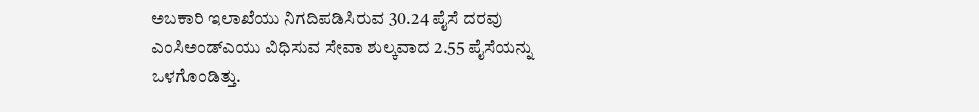ಅಬಕಾರಿ ಇಲಾಖೆಯು ನಿಗದಿಪಡಿಸಿರುವ 30.24 ಪೈಸೆ ದರವು ಎಂಸಿಅಂಡ್‌ಎಯು ವಿಧಿಸುವ ಸೇವಾ ಶುಲ್ಕವಾದ 2.55 ಪೈಸೆಯನ್ನು ಒಳಗೊಂಡಿತ್ತು.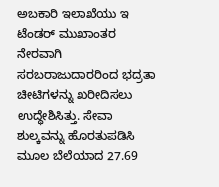ಅಬಕಾರಿ ಇಲಾಖೆಯು ಇ ಟೆಂಡರ್‌ ಮುಖಾಂತರ ನೇರವಾಗಿ ಸರಬರಾಜುದಾರರಿಂದ ಭದ್ರತಾ ಚೀಟಿಗಳನ್ನು ಖರೀದಿಸಲು ಉದ್ಧೇಶಿಸಿತ್ತು. ಸೇವಾ ಶುಲ್ಕವನ್ನು ಹೊರತುಪಡಿಸಿ ಮೂಲ ಬೆಲೆಯಾದ 27.69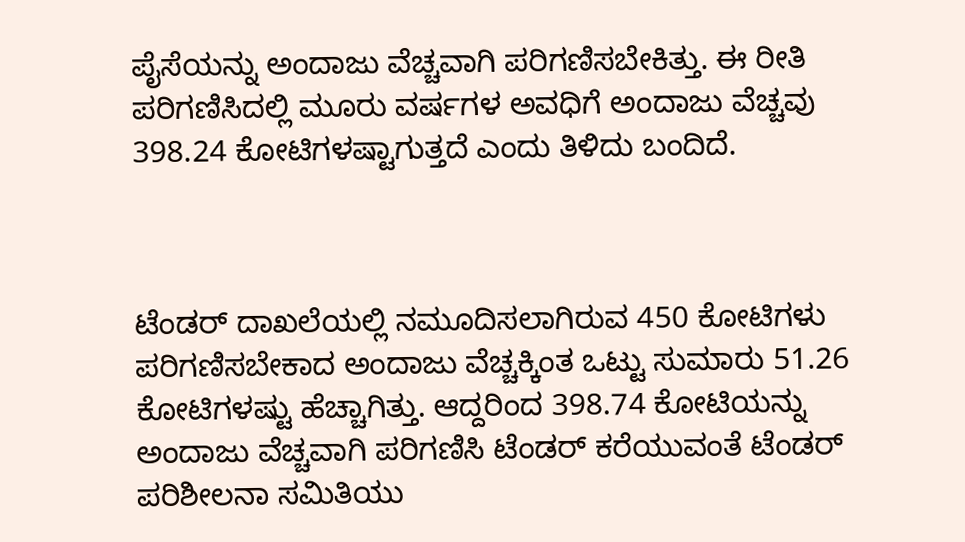ಪೈಸೆಯನ್ನು ಅಂದಾಜು ವೆಚ್ಚವಾಗಿ ಪರಿಗಣಿಸಬೇಕಿತ್ತು. ಈ ರೀತಿ ಪರಿಗಣಿಸಿದಲ್ಲಿ ಮೂರು ವರ್ಷಗಳ ಅವಧಿಗೆ ಅಂದಾಜು ವೆಚ್ಚವು 398.24 ಕೋಟಿಗಳಷ್ಟಾಗುತ್ತದೆ ಎಂದು ತಿಳಿದು ಬಂದಿದೆ.



ಟೆಂಡರ್‌ ದಾಖಲೆಯಲ್ಲಿ ನಮೂದಿಸಲಾಗಿರುವ 450 ಕೋಟಿಗಳು ಪರಿಗಣಿಸಬೇಕಾದ ಅಂದಾಜು ವೆಚ್ಚಕ್ಕಿಂತ ಒಟ್ಟು ಸುಮಾರು 51.26 ಕೋಟಿಗಳಷ್ಟು ಹೆಚ್ಚಾಗಿತ್ತು. ಆದ್ದರಿಂದ 398.74 ಕೋಟಿಯನ್ನು ಅಂದಾಜು ವೆಚ್ಚವಾಗಿ ಪರಿಗಣಿಸಿ ಟೆಂಡರ್‌ ಕರೆಯುವಂತೆ ಟೆಂಡರ್‌ ಪರಿಶೀಲನಾ ಸಮಿತಿಯು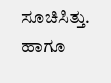ಸೂಚಿಸಿತ್ತು. ಹಾಗೂ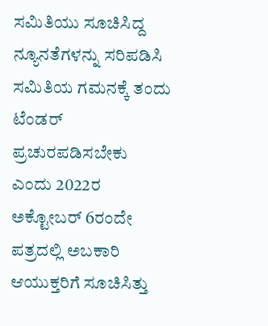ಸಮಿತಿಯು ಸೂಚಿಸಿದ್ದ ನ್ಯೂನತೆಗಳನ್ನು ಸರಿಪಡಿಸಿ ಸಮಿತಿಯ ಗಮನಕ್ಕೆ ತಂದು ಟೆಂಡರ್‌ ಪ್ರಚುರಪಡಿಸಬೇಕು ಎಂದು 2022ರ ಅಕ್ಟೋಬರ್‌ 6ರಂದೇ ಪತ್ರದಲ್ಲಿ ಅಬಕಾರಿ ಆಯುಕ್ತರಿಗೆ ಸೂಚಿಸಿತ್ತು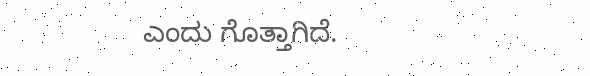ಎಂದು ಗೊತ್ತಾಗಿದೆ.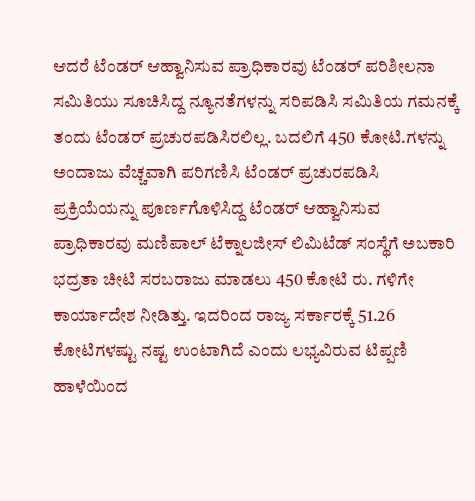ಆದರೆ ಟೆಂಡರ್‌ ಆಹ್ವಾನಿಸುವ ಪ್ರಾಧಿಕಾರವು ಟೆಂಡರ್ ಪರಿಶೀಲನಾ ಸಮಿತಿಯು ಸೂಚಿಸಿದ್ದ ನ್ಯೂನತೆಗಳನ್ನು ಸರಿಪಡಿಸಿ ಸಮಿತಿಯ ಗಮನಕ್ಕೆ ತಂದು ಟೆಂಡರ್ ಪ್ರಚುರಪಡಿಸಿರಲಿಲ್ಲ. ಬದಲಿಗೆ 450 ಕೋಟಿ.ಗಳನ್ನು ಅಂದಾಜು ವೆಚ್ಚವಾಗಿ ಪರಿಗಣಿಸಿ ಟೆಂಡರ್‌ ಪ್ರಚುರಪಡಿಸಿ ಪ್ರಕ್ರಿಯೆಯನ್ನು ಪೂರ್ಣಗೊಳಿಸಿದ್ದ ಟೆಂಡರ್‌ ಆಹ್ವಾನಿಸುವ ಪ್ರಾಧಿಕಾರವು ಮಣಿಪಾಲ್‌ ಟೆಕ್ನಾಲಜೀಸ್‌ ಲಿಮಿಟೆಡ್‌ ಸಂಸ್ಥೆಗೆ ಅಬಕಾರಿ ಭದ್ರತಾ ಚೀಟಿ ಸರಬರಾಜು ಮಾಡಲು 450 ಕೋಟಿ ರು. ಗಳಿಗೇ ಕಾರ್ಯಾದೇಶ ನೀಡಿತ್ತು. ಇದರಿಂದ ರಾಜ್ಯ ಸರ್ಕಾರಕ್ಕೆ 51.26 ಕೋಟಿಗಳಷ್ಟು ನಷ್ಟ ಉಂಟಾಗಿದೆ ಎಂದು ಲಭ್ಯವಿರುವ ಟಿಪ್ಪಣಿ ಹಾಳೆಯಿಂದ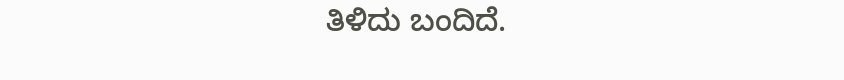ತಿಳಿದು ಬಂದಿದೆ.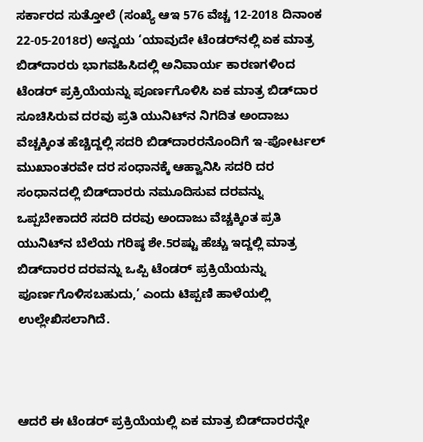ಸರ್ಕಾರದ ಸುತ್ತೋಲೆ (ಸಂಖ್ಯೆ ಆಇ 576 ವೆಚ್ಚ 12-2018 ದಿನಾಂಕ 22-05-2018ರ) ಅನ್ವಯ ‘ಯಾವುದೇ ಟೆಂಡರ್‌ನಲ್ಲಿ ಏಕ ಮಾತ್ರ ಬಿಡ್‌ದಾರರು ಭಾಗವಹಿಸಿದಲ್ಲಿ ಅನಿವಾರ್ಯ ಕಾರಣಗಳಿಂದ ಟೆಂಡರ್‌ ಪ್ರಕ್ರಿಯೆಯನ್ನು ಪೂರ್ಣಗೊಳಿಸಿ ಏಕ ಮಾತ್ರ ಬಿಡ್‌ದಾರ ಸೂಚಿಸಿರುವ ದರವು ಪ್ರತಿ ಯುನಿಟ್‌ನ ನಿಗದಿತ ಅಂದಾಜು ವೆಚ್ಚಕ್ಕಿಂತ ಹೆಚ್ಚಿದ್ದಲ್ಲಿ ಸದರಿ ಬಿಡ್‌ದಾರರನೊಂದಿಗೆ ಇ-ಪೋರ್ಟಲ್‌ ಮುಖಾಂತರವೇ ದರ ಸಂಧಾನಕ್ಕೆ ಆಹ್ವಾನಿಸಿ ಸದರಿ ದರ ಸಂಧಾನದಲ್ಲಿ ಬಿಡ್‌ದಾರರು ನಮೂದಿಸುವ ದರವನ್ನು ಒಪ್ಪಬೇಕಾದರೆ ಸದರಿ ದರವು ಅಂದಾಜು ವೆಚ್ಚಕ್ಕಿಂತ ಪ್ರತಿ ಯುನಿಟ್‌ನ ಬೆಲೆಯ ಗರಿಷ್ಠ ಶೇ.5ರಷ್ಟು ಹೆಚ್ಚು ಇದ್ದಲ್ಲಿ ಮಾತ್ರ ಬಿಡ್‌ದಾರರ ದರವನ್ನು ಒಪ್ಪಿ ಟೆಂಡರ್‌ ಪ್ರಕ್ರಿಯೆಯನ್ನು ಪೂರ್ಣಗೊಳಿಸಬಹುದು,’ ಎಂದು ಟಿಪ್ಪಣಿ ಹಾಳೆಯಲ್ಲಿ ಉಲ್ಲೇಖಿಸಲಾಗಿದೆ.



ಆದರೆ ಈ ಟೆಂಡರ್‌ ಪ್ರಕ್ರಿಯೆಯಲ್ಲಿ ಏಕ ಮಾತ್ರ ಬಿಡ್‌ದಾರರನ್ನೇ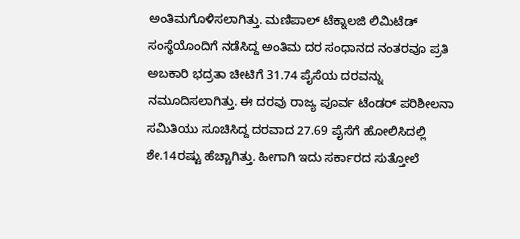ಅಂತಿಮಗೊಳಿಸಲಾಗಿತ್ತು. ಮಣಿಪಾಲ್‌ ಟೆಕ್ನಾಲಜಿ ಲಿಮಿಟೆಡ್‌ ಸಂಸ್ಥೆಯೊಂದಿಗೆ ನಡೆಸಿದ್ದ ಅಂತಿಮ ದರ ಸಂಧಾನದ ನಂತರವೂ ಪ್ರತಿ ಅಬಕಾರಿ ಭದ್ರತಾ ಚೀಟಿಗೆ 31.74 ಪೈಸೆಯ ದರವನ್ನು ನಮೂದಿಸಲಾಗಿತ್ತು. ಈ ದರವು ರಾಜ್ಯ ಪೂರ್ವ ಟೆಂಡರ್‌ ಪರಿಶೀಲನಾ ಸಮಿತಿಯು ಸೂಚಿಸಿದ್ದ ದರವಾದ 27.69 ಪೈಸೆಗೆ ಹೋಲಿಸಿದಲ್ಲಿ ಶೇ.14ರಷ್ಟು ಹೆಚ್ಚಾಗಿತ್ತು. ಹೀಗಾಗಿ ಇದು ಸರ್ಕಾರದ ಸುತ್ತೋಲೆ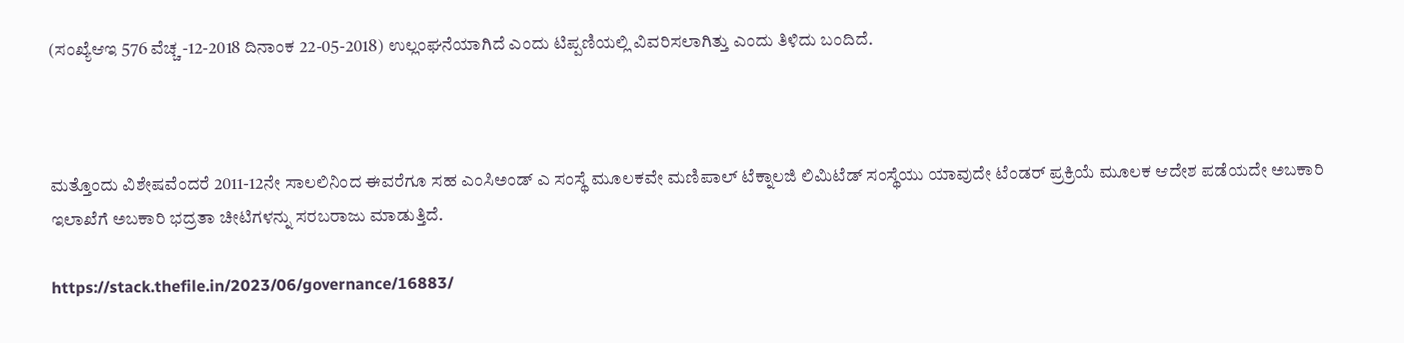(ಸಂಖ್ಯೆಆಇ 576 ವೆಚ್ಚ -12-2018 ದಿನಾಂಕ 22-05-2018) ಉಲ್ಲಂಘನೆಯಾಗಿದೆ ಎಂದು ಟಿಪ್ಪಣಿಯಲ್ಲಿ ವಿವರಿಸಲಾಗಿತ್ತು ಎಂದು ತಿಳಿದು ಬಂದಿದೆ.



ಮತ್ತೊಂದು ವಿಶೇಷವೆಂದರೆ 2011-12ನೇ ಸಾಲಲಿನಿಂದ ಈವರೆಗೂ ಸಹ ಎಂಸಿಅಂಡ್‌ ಎ ಸಂಸ್ಥೆ ಮೂಲಕವೇ ಮಣಿಪಾಲ್‌ ಟೆಕ್ನಾಲಜಿ ಲಿಮಿಟೆಡ್‌ ಸಂಸ್ಥೆಯು ಯಾವುದೇ ಟೆಂಡರ್‌ ಪ್ರಕ್ರಿಯೆ ಮೂಲಕ ಆದೇಶ ಪಡೆಯದೇ ಅಬಕಾರಿ ಇಲಾಖೆಗೆ ಅಬಕಾರಿ ಭದ್ರತಾ ಚೀಟಿಗಳನ್ನು ಸರಬರಾಜು ಮಾಡುತ್ತಿದೆ.

https://stack.thefile.in/2023/06/governance/16883/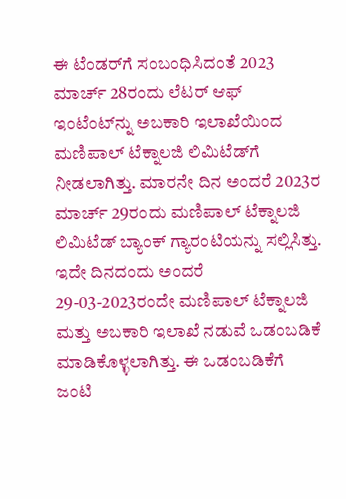ಈ ಟೆಂಡರ್‌ಗೆ ಸಂಬಂಧಿಸಿದಂತೆ 2023 ಮಾರ್ಚ್‌ 28ರಂದು ಲೆಟರ್‌ ಆಫ್ ಇಂಟೆಂಟ್‌ನ್ನು ಅಬಕಾರಿ ಇಲಾಖೆಯಿಂದ ಮಣಿಪಾಲ್ ಟೆಕ್ನಾಲಜಿ ಲಿಮಿಟೆಡ್‌ಗೆ ನೀಡಲಾಗಿತ್ತು. ಮಾರನೇ ದಿನ ಅಂದರೆ 2023ರ ಮಾರ್ಚ್‌ 29ರಂದು ಮಣಿಪಾಲ್‌ ಟೆಕ್ನಾಲಜಿ ಲಿಮಿಟೆಡ್‌ ಬ್ಯಾಂಕ್‌ ಗ್ಯಾರಂಟಿಯನ್ನು ಸಲ್ಲಿಸಿತ್ತು. ಇದೇ ದಿನದಂದು ಅಂದರೆ 29-03-2023ರಂದೇ ಮಣಿಪಾಲ್‌ ಟೆಕ್ನಾಲಜಿ ಮತ್ತು ಅಬಕಾರಿ ಇಲಾಖೆ ನಡುವೆ ಒಡಂಬಡಿಕೆ ಮಾಡಿಕೊಳ್ಳಲಾಗಿತ್ತು. ಈ ಒಡಂಬಡಿಕೆಗೆ ಜಂಟಿ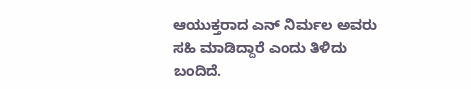ಆಯುಕ್ತರಾದ ಎನ್‌ ನಿರ್ಮಲ ಅವರು ಸಹಿ ಮಾಡಿದ್ದಾರೆ ಎಂದು ತಿಳಿದು ಬಂದಿದೆ.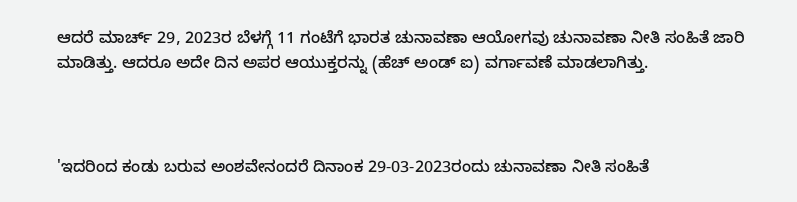ಆದರೆ ಮಾರ್ಚ್‌ 29, 2023ರ ಬೆಳಗ್ಗೆ 11 ಗಂಟೆಗೆ ಭಾರತ ಚುನಾವಣಾ ಆಯೋಗವು ಚುನಾವಣಾ ನೀತಿ ಸಂಹಿತೆ ಜಾರಿ ಮಾಡಿತ್ತು. ಆದರೂ ಅದೇ ದಿನ ಅಪರ ಆಯುಕ್ತರನ್ನು (ಹೆಚ್‌ ಅಂಡ್‌ ಐ) ವರ್ಗಾವಣೆ ಮಾಡಲಾಗಿತ್ತು.



'ಇದರಿಂದ ಕಂಡು ಬರುವ ಅಂಶವೇನಂದರೆ ದಿನಾಂಕ 29-03-2023ರಂದು ಚುನಾವಣಾ ನೀತಿ ಸಂಹಿತೆ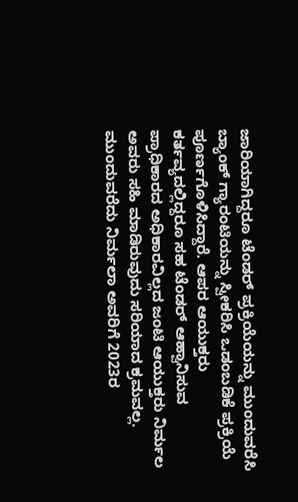ಜಾರಿಯಾಗಿದ್ದರೂ ಟೆಂಡರ್ ಪ್ರಕ್ರಿಯೆಯನ್ನು ಮುಂದುವರೆಸಿ ಬ್ಯಾಂಕ್‌ ಗ್ಯಾರಂಟಿಯನ್ನು ಸ್ವೀಕರಿಸಿ ಒಡಂಬಡಿಕೆ ಪ್ರಕ್ರಿಯೆ ಪೂರ್ಣಗೊಳಿಸಿದ್ದಾರೆ. ಆಪರ ಆಯುಕ್ತರು ಕರ್ತವ್ಯದಲ್ಲಿದ್ದರೂ ಸಹ ಟೆಂಡರ್‌ ಆಹ್ವಾನಿಸುವ ಪ್ರಾಧಿಕಾರದ ಅಧಿಕಾರವಿಲ್ಲದ ಜಂಟಿ ಆಯುಕ್ತರು ನಿರ್ಮಲ ಅವರು ಸಹಿ ಮಾಡಿರುವುದು ಸರಿಯಾದ ಕ್ರಮವಲ್ಲ. ಮುಂದುವರೆದು ನಿರ್ಮಲಾ ಅವರಿಗೆ 2023ರ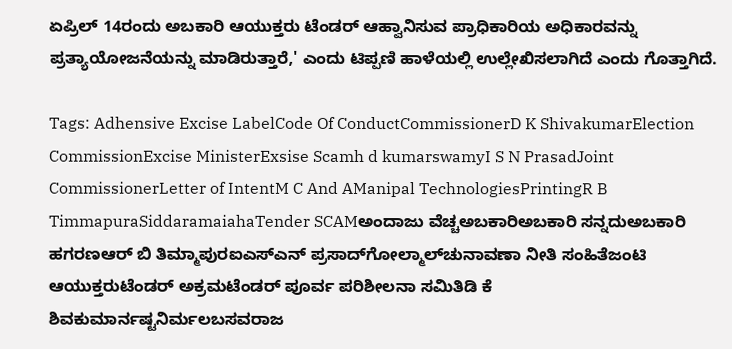ಏಪ್ರಿಲ್‌ 14ರಂದು ಅಬಕಾರಿ ಆಯುಕ್ತರು ಟೆಂಡರ್‌ ಆಹ್ವಾನಿಸುವ ಪ್ರಾಧಿಕಾರಿಯ ಅಧಿಕಾರವನ್ನು ಪ್ರತ್ಯಾಯೋಜನೆಯನ್ನು ಮಾಡಿರುತ್ತಾರೆ,' ಎಂದು ಟಿಪ್ಪಣಿ ಹಾಳೆಯಲ್ಲಿ ಉಲ್ಲೇಖಿಸಲಾಗಿದೆ ಎಂದು ಗೊತ್ತಾಗಿದೆ.

Tags: Adhensive Excise LabelCode Of ConductCommissionerD K ShivakumarElection CommissionExcise MinisterExsise Scamh d kumarswamyI S N PrasadJoint CommissionerLetter of IntentM C And AManipal TechnologiesPrintingR B TimmapuraSiddaramaiahaTender SCAMಅಂದಾಜು ವೆಚ್ಚಅಬಕಾರಿಅಬಕಾರಿ ಸನ್ನದುಅಬಕಾರಿ ಹಗರಣಆರ್‌ ಬಿ ತಿಮ್ಮಾಪುರಐಎಸ್‌ಎನ್‌ ಪ್ರಸಾದ್‌ಗೋಲ್ಮಾಲ್‌ಚುನಾವಣಾ ನೀತಿ ಸಂಹಿತೆಜಂಟಿ ಆಯುಕ್ತರುಟೆಂಡರ್‌ ಅಕ್ರಮಟೆಂಡರ್‌ ಪೂರ್ವ ಪರಿಶೀಲನಾ ಸಮಿತಿಡಿ ಕೆ ಶಿವಕುಮಾರ್ನಷ್ಟನಿರ್ಮಲಬಸವರಾಜ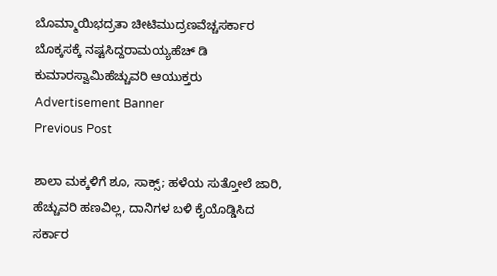ಬೊಮ್ಮಾಯಿಭದ್ರತಾ ಚೀಟಿಮುದ್ರಣವೆಚ್ಚಸರ್ಕಾರ ಬೊಕ್ಕಸಕ್ಕೆ ನಷ್ಟಸಿದ್ದರಾಮಯ್ಯಹೆಚ್‌ ಡಿ ಕುಮಾರಸ್ವಾಮಿಹೆಚ್ಚುವರಿ ಆಯುಕ್ತರು
Advertisement Banner
Previous Post

ಶಾಲಾ ಮಕ್ಕಳಿಗೆ ಶೂ, ಸಾಕ್ಸ್‌; ಹಳೆಯ ಸುತ್ತೋಲೆ ಜಾರಿ, ಹೆಚ್ಚುವರಿ ಹಣವಿಲ್ಲ, ದಾನಿಗಳ ಬಳಿ ಕೈಯೊಡ್ಡಿಸಿದ ಸರ್ಕಾರ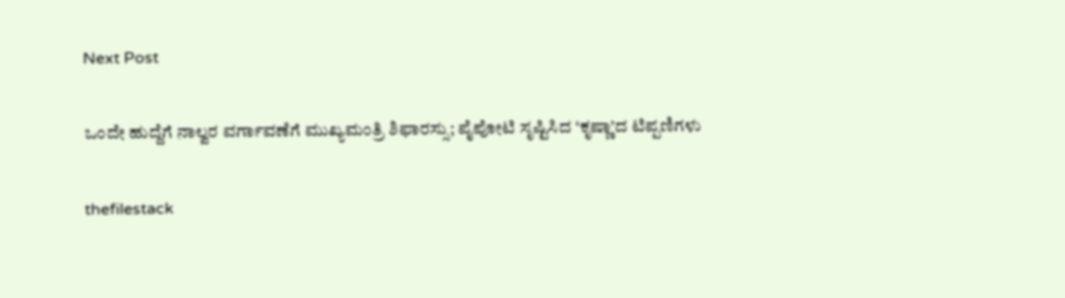Next Post

ಒಂದೇ ಹುದ್ದೆಗೆ ನಾಲ್ವರ ವರ್ಗಾವಣೆಗೆ ಮುಖ್ಯಮಂತ್ರಿ ಶಿಫಾರಸ್ಸು; ಪೈಪೋಟಿ ಸೃಷ್ಟಿಸಿದ ‘ಕೃಷ್ಣಾ’ದ ಟಿಪ್ಪಣಿಗಳು

thefilestack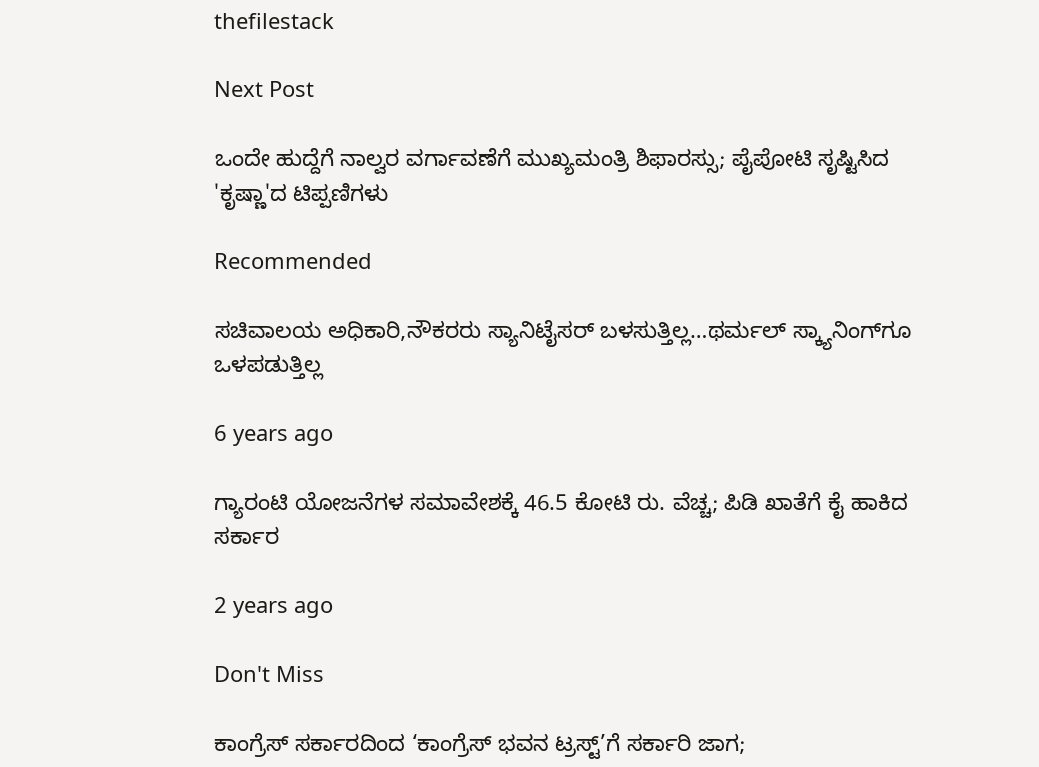thefilestack

Next Post

ಒಂದೇ ಹುದ್ದೆಗೆ ನಾಲ್ವರ ವರ್ಗಾವಣೆಗೆ ಮುಖ್ಯಮಂತ್ರಿ ಶಿಫಾರಸ್ಸು; ಪೈಪೋಟಿ ಸೃಷ್ಟಿಸಿದ 'ಕೃಷ್ಣಾ'ದ ಟಿಪ್ಪಣಿಗಳು

Recommended

ಸಚಿವಾಲಯ ಅಧಿಕಾರಿ,ನೌಕರರು ಸ್ಯಾನಿಟೈಸರ್‌ ಬಳಸುತ್ತಿಲ್ಲ…ಥರ್ಮಲ್‌ ಸ್ಕ್ಯಾನಿಂಗ್‌ಗೂ ಒಳಪಡುತ್ತಿಲ್ಲ

6 years ago

ಗ್ಯಾರಂಟಿ ಯೋಜನೆಗಳ ಸಮಾವೇಶಕ್ಕೆ 46.5 ಕೋಟಿ ರು. ವೆಚ್ಚ; ಪಿಡಿ ಖಾತೆಗೆ ಕೈ ಹಾಕಿದ ಸರ್ಕಾರ

2 years ago

Don't Miss

ಕಾಂಗ್ರೆಸ್‌ ಸರ್ಕಾರದಿಂದ ‘ಕಾಂಗ್ರೆಸ್‌ ಭವನ ಟ್ರಸ್ಟ್‌’ಗೆ ಸರ್ಕಾರಿ ಜಾಗ;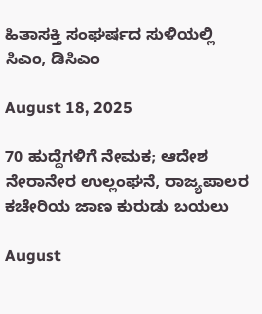ಹಿತಾಸಕ್ತಿ ಸಂಘ‍ರ್ಷದ ಸುಳಿಯಲ್ಲಿ ಸಿಎಂ, ಡಿಸಿಎಂ

August 18, 2025

70 ಹುದ್ದೆಗಳಿಗೆ ನೇಮಕ; ಆದೇಶ ನೇರಾನೇರ ಉಲ್ಲಂಘನೆ, ರಾಜ್ಯಪಾಲರ ಕಚೇರಿಯ ಜಾಣ ಕುರುಡು ಬಯಲು

August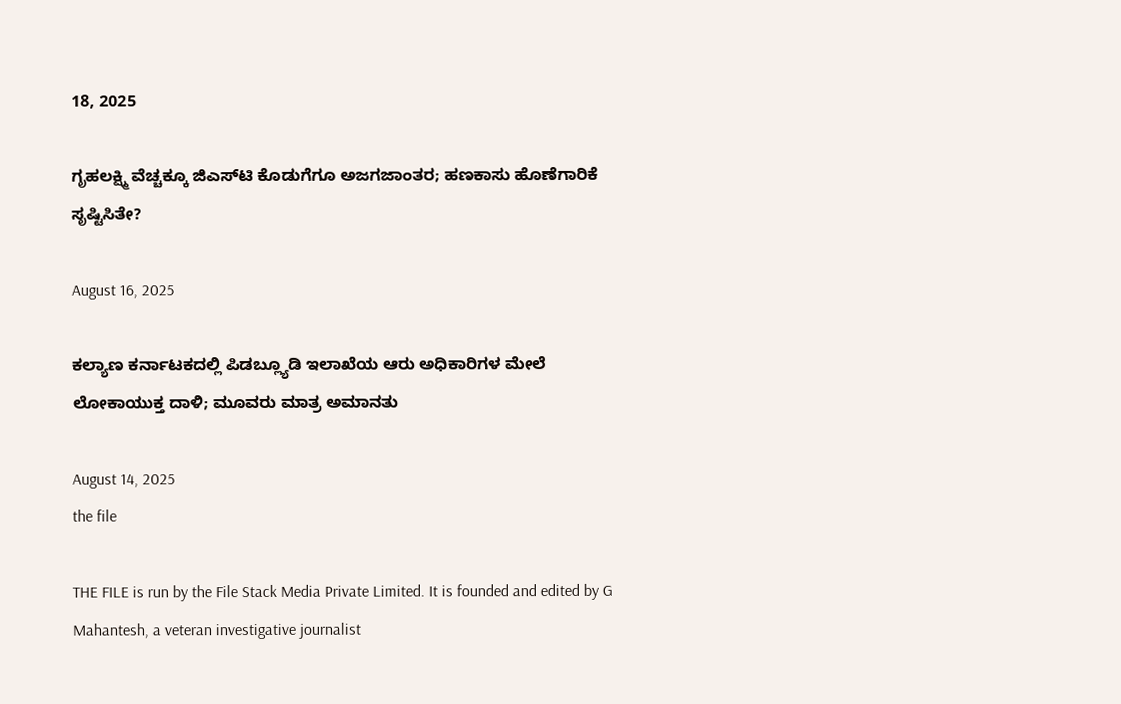18, 2025

ಗೃಹಲಕ್ಷ್ಮಿ ವೆಚ್ಚಕ್ಕೂ ಜಿಎಸ್‌ಟಿ ಕೊಡುಗೆಗೂ ಅಜಗಜಾಂತರ; ಹಣಕಾಸು ಹೊಣೆಗಾರಿಕೆ ಸೃಷ್ಟಿಸಿತೇ?

August 16, 2025

ಕಲ್ಯಾಣ ಕರ್ನಾಟಕದಲ್ಲಿ ಪಿಡಬ್ಲ್ಯೂಡಿ ಇಲಾಖೆಯ ಆರು ಅಧಿಕಾರಿಗಳ ಮೇಲೆ ಲೋಕಾಯುಕ್ತ ದಾಳಿ; ಮೂವರು ಮಾತ್ರ ಅಮಾನತು

August 14, 2025
the file

THE FILE is run by the File Stack Media Private Limited. It is founded and edited by G Mahantesh, a veteran investigative journalist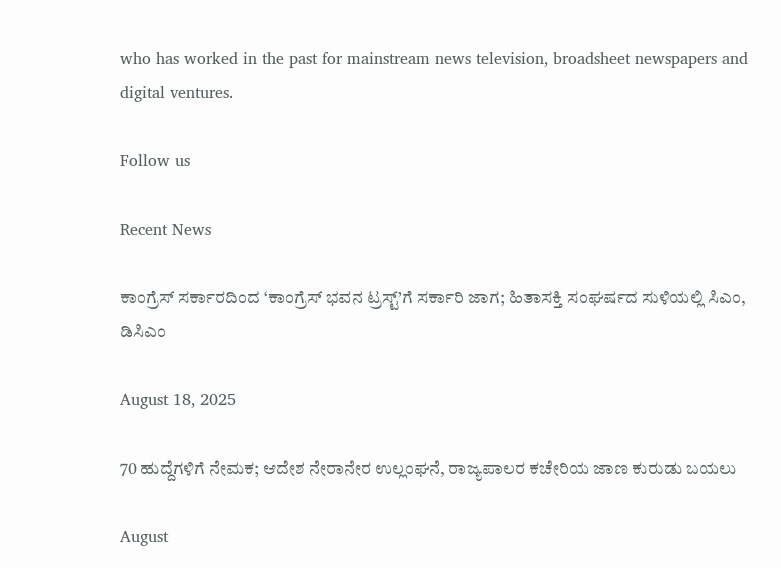who has worked in the past for mainstream news television, broadsheet newspapers and digital ventures.

Follow us

Recent News

ಕಾಂಗ್ರೆಸ್‌ ಸರ್ಕಾರದಿಂದ ‘ಕಾಂಗ್ರೆಸ್‌ ಭವನ ಟ್ರಸ್ಟ್‌’ಗೆ ಸರ್ಕಾರಿ ಜಾಗ; ಹಿತಾಸಕ್ತಿ ಸಂಘ‍ರ್ಷದ ಸುಳಿಯಲ್ಲಿ ಸಿಎಂ, ಡಿಸಿಎಂ

August 18, 2025

70 ಹುದ್ದೆಗಳಿಗೆ ನೇಮಕ; ಆದೇಶ ನೇರಾನೇರ ಉಲ್ಲಂಘನೆ, ರಾಜ್ಯಪಾಲರ ಕಚೇರಿಯ ಜಾಣ ಕುರುಡು ಬಯಲು

August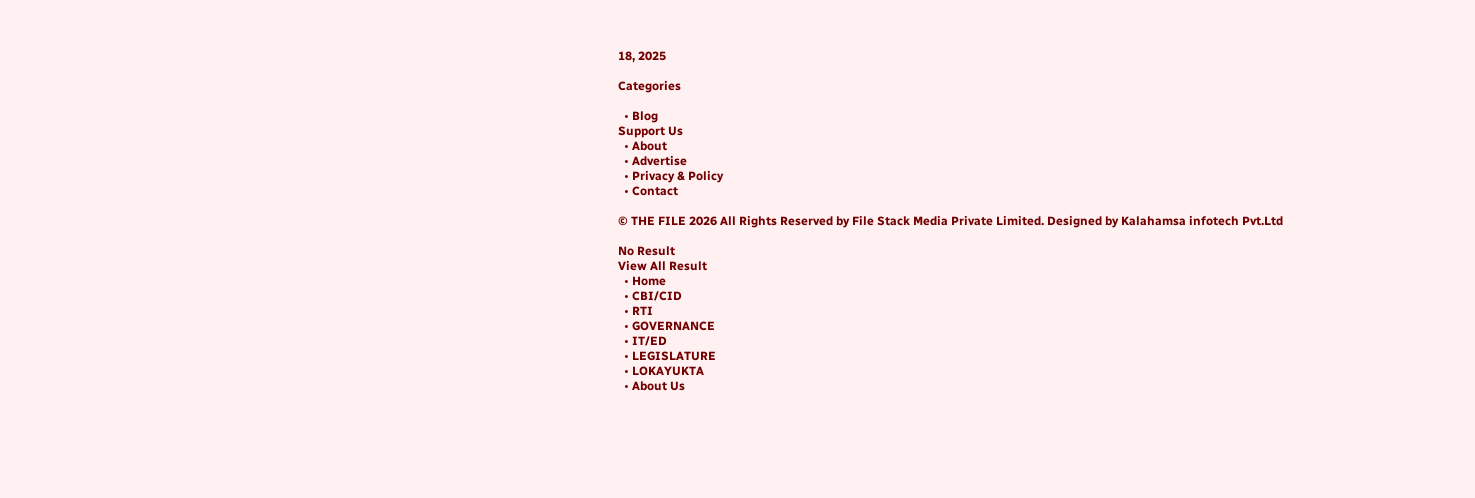18, 2025

Categories

  • Blog
Support Us
  • About
  • Advertise
  • Privacy & Policy
  • Contact

© THE FILE 2026 All Rights Reserved by File Stack Media Private Limited. Designed by Kalahamsa infotech Pvt.Ltd

No Result
View All Result
  • Home
  • CBI/CID
  • RTI
  • GOVERNANCE
  • IT/ED
  • LEGISLATURE
  • LOKAYUKTA
  • About Us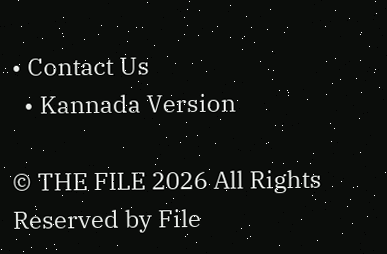• Contact Us
  • Kannada Version

© THE FILE 2026 All Rights Reserved by File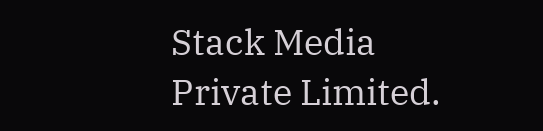Stack Media Private Limited.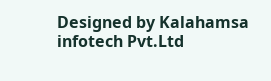Designed by Kalahamsa infotech Pvt.Ltd